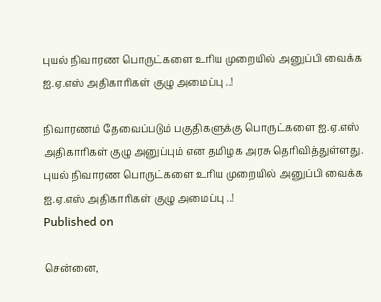புயல் நிவாரண பொருட்களை உரிய முறையில் அனுப்பி வைக்க ஐ.ஏ.எஸ் அதிகாரிகள் குழு அமைப்பு ..!

நிவாரணம் தேவைப்படும் பகுதிகளுக்கு பொருட்களை ஐ.ஏ.எஸ் அதிகாரிகள் குழு அனுப்பும் என தமிழக அரசு தெரிவித்துள்ளது.
புயல் நிவாரண பொருட்களை உரிய முறையில் அனுப்பி வைக்க ஐ.ஏ.எஸ் அதிகாரிகள் குழு அமைப்பு ..!
Published on

சென்னை,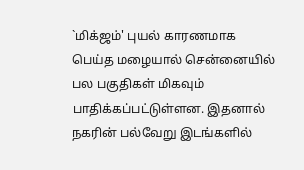`மிக்ஜம்' புயல் காரணமாக பெய்த மழையால் சென்னையில் பல பகுதிகள் மிகவும் பாதிக்கப்பட்டுள்ளன. இதனால் நகரின் பல்வேறு இடங்களில்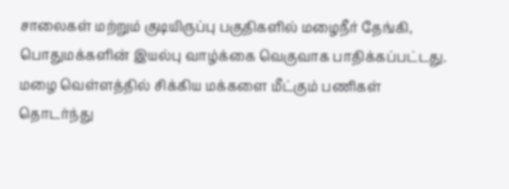சாலைகள் மற்றும் குடியிருப்பு பகுதிகளில் மழைநீர் தேங்கி, பொதுமக்களின் இயல்பு வாழ்க்கை வெகுவாக பாதிக்கப்பட்டது. மழை வெள்ளத்தில் சிக்கிய மக்களை மீட்கும் பணிகள் தொடர்ந்து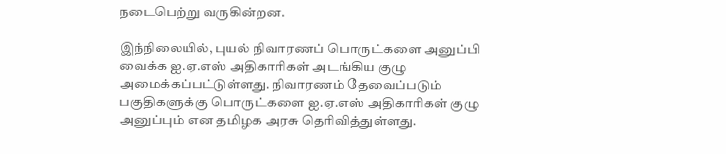நடைபெற்று வருகின்றன.

இந்நிலையில், புயல் நிவாரணப் பொருட்களை அனுப்பி வைக்க ஐ.ஏ.எஸ் அதிகாரிகள் அடங்கிய குழு அமைக்கப்பட்டுள்ளது. நிவாரணம் தேவைப்படும் பகுதிகளுக்கு பொருட்களை ஐ.ஏ.எஸ் அதிகாரிகள் குழு அனுப்பும் என தமிழக அரசு தெரிவித்துள்ளது.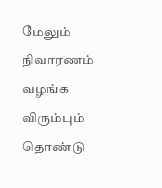மேலும் நிவாரணம் வழங்க விரும்பும் தொண்டு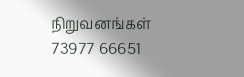நிறுவனங்கள் 73977 66651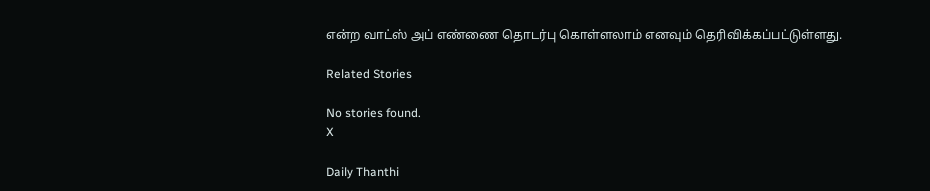என்ற வாட்ஸ் அப் எண்ணை தொடர்பு கொள்ளலாம் எனவும் தெரிவிக்கப்பட்டுள்ளது.

Related Stories

No stories found.
X

Daily Thanthi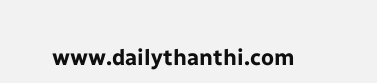www.dailythanthi.com